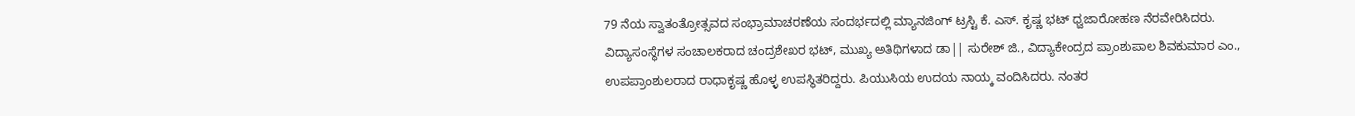79 ನೆಯ ಸ್ವಾತಂತ್ರೋತ್ಸವದ ಸಂಭ್ರಾಮಾಚರಣೆಯ ಸಂದರ್ಭದಲ್ಲಿ ಮ್ಯಾನಜಿಂಗ್ ಟ್ರಸ್ಟಿ ಕೆ. ಎಸ್. ಕೃಷ್ಣ ಭಟ್ ಧ್ವಜಾರೋಹಣ ನೆರವೇರಿಸಿದರು. ವಿದ್ಯಾಸಂಸ್ಥೆಗಳ ಸಂಚಾಲಕರಾದ ಚಂದ್ರಶೇಖರ ಭಟ್, ಮುಖ್ಯ ಅತಿಥಿಗಳಾದ ಡಾ|| ಸುರೇಶ್ ಜಿ., ವಿದ್ಯಾಕೇಂದ್ರದ ಪ್ರಾಂಶುಪಾಲ ಶಿವಕುಮಾರ ಎಂ., ಉಪಪ್ರಾಂಶುಲರಾದ ರಾಧಾಕೃಷ್ಣ ಹೊಳ್ಳ ಉಪಸ್ಥಿತರಿದ್ದರು. ಪಿಯುಸಿಯ ಉದಯ ನಾಯ್ಕ ವಂದಿಸಿದರು. ನಂತರ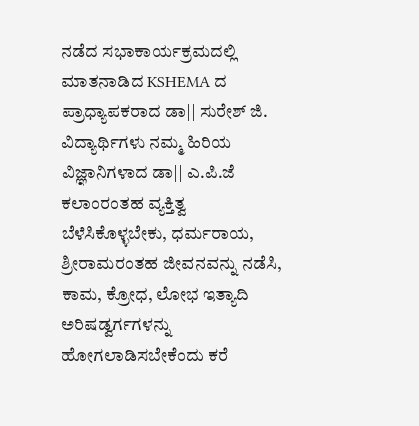ನಡೆದ ಸಭಾಕಾರ್ಯಕ್ರಮದಲ್ಲಿ ಮಾತನಾಡಿದ KSHEMA ದ ಪ್ರಾಧ್ಯಾಪಕರಾದ ಡಾ|| ಸುರೇಶ್ ಜಿ. ವಿದ್ಯಾರ್ಥಿಗಳು ನಮ್ಮ ಹಿರಿಯ ವಿಜ್ಞಾನಿಗಳಾದ ಡಾ|| ಎ.ಪಿ.ಜೆ ಕಲಾಂರಂತಹ ವ್ಯಕ್ತಿತ್ವ ಬೆಳೆಸಿಕೊಳ್ಳಬೇಕು, ಧರ್ಮರಾಯ, ಶ್ರೀರಾಮರಂತಹ ಜೀವನವನ್ನು ನಡೆಸಿ, ಕಾಮ, ಕ್ರೋಧ, ಲೋಭ ಇತ್ಯಾದಿ ಅರಿಷಡ್ವರ್ಗಗಳನ್ನು ಹೋಗಲಾಡಿಸಬೇಕೆಂದು ಕರೆ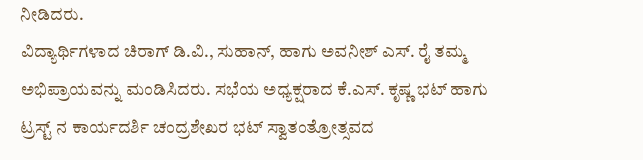ನೀಡಿದರು.
ವಿದ್ಯಾರ್ಥಿಗಳಾದ ಚಿರಾಗ್ ಡಿ.ವಿ., ಸುಹಾನ್, ಹಾಗು ಅವನೀಶ್ ಎಸ್. ರೈ ತಮ್ಮ ಅಭಿಪ್ರಾಯವನ್ನು ಮಂಡಿಸಿದರು. ಸಭೆಯ ಅಧ್ಯಕ್ಷರಾದ ಕೆ.ಎಸ್. ಕೃಷ್ಣ ಭಟ್ ಹಾಗು ಟ್ರಸ್ಟ್ ನ ಕಾರ್ಯದರ್ಶಿ ಚಂದ್ರಶೇಖರ ಭಟ್ ಸ್ವಾತಂತ್ರೋತ್ಸವದ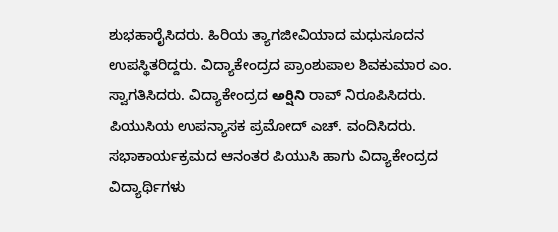ಶುಭಹಾರೈಸಿದರು. ಹಿರಿಯ ತ್ಯಾಗಜೀವಿಯಾದ ಮಧುಸೂದನ ಉಪಸ್ಥಿತರಿದ್ದರು. ವಿದ್ಯಾಕೇಂದ್ರದ ಪ್ರಾಂಶುಪಾಲ ಶಿವಕುಮಾರ ಎಂ. ಸ್ವಾಗತಿಸಿದರು. ವಿದ್ಯಾಕೇಂದ್ರದ అర్షిని ರಾವ್ ನಿರೂಪಿಸಿದರು. ಪಿಯುಸಿಯ ಉಪನ್ಯಾಸಕ ಪ್ರಮೋದ್ ಎಚ್. ವಂದಿಸಿದರು. ಸಭಾಕಾರ್ಯಕ್ರಮದ ಆನಂತರ ಪಿಯುಸಿ ಹಾಗು ವಿದ್ಯಾಕೇಂದ್ರದ ವಿದ್ಯಾರ್ಥಿಗಳು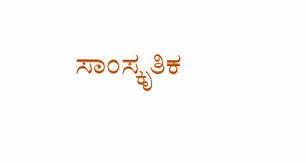ಸಾಂಸ್ಕೃತಿಕ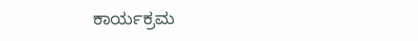ಕಾರ್ಯಕ್ರಮ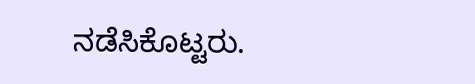ನಡೆಸಿಕೊಟ್ಟರು.